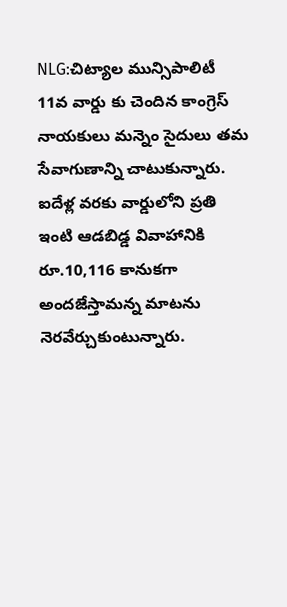NLG:చిట్యాల మున్సిపాలిటీ 11వ వార్డు కు చెందిన కాంగ్రెస్ నాయకులు మన్నెం సైదులు తమ సేవాగుణాన్ని చాటుకున్నారు. ఐదేళ్ల వరకు వార్డులోని ప్రతి ఇంటి ఆడబిడ్డ వివాహానికి రూ.10,116 కానుకగా అందజేస్తామన్న మాటను నెరవేర్చుకుంటున్నారు.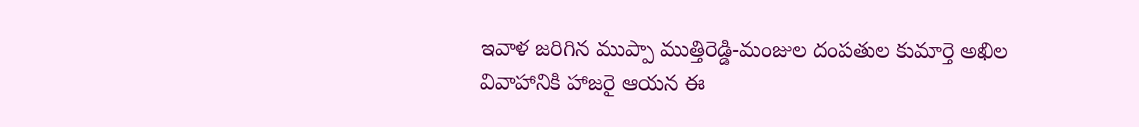ఇవాళ జరిగిన ముప్పా ముత్తిరెడ్డి-మంజుల దంపతుల కుమార్తె అఖిల వివాహానికి హాజరై ఆయన ఈ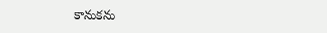కానుకను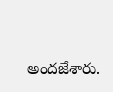అందజేశారు.